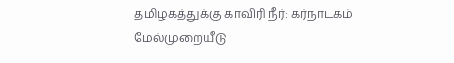தமிழகத்துக்கு காவிரி நீர்: கர்நாடகம் மேல்முறையீடு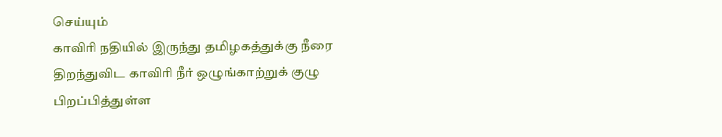செய்யும்
காவிரி நதியில் இருந்து தமிழகத்துக்கு நீரை திறந்துவிட காவிரி நீர் ஒழுங்காற்றுக் குழு பிறப்பித்துள்ள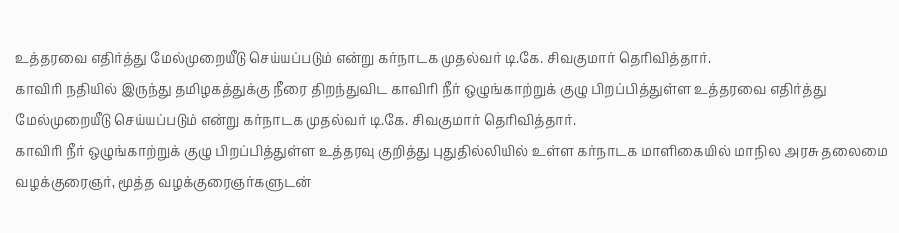உத்தரவை எதிர்த்து மேல்முறையீடு செய்யப்படும் என்று கர்நாடக முதல்வர் டி.கே. சிவகுமார் தெரிவித்தார்.
காவிரி நதியில் இருந்து தமிழகத்துக்கு நீரை திறந்துவிட காவிரி நீர் ஒழுங்காற்றுக் குழு பிறப்பித்துள்ள உத்தரவை எதிர்த்து மேல்முறையீடு செய்யப்படும் என்று கர்நாடக முதல்வர் டி.கே. சிவகுமார் தெரிவித்தார்.
காவிரி நீர் ஒழுங்காற்றுக் குழு பிறப்பித்துள்ள உத்தரவு குறித்து புதுதில்லியில் உள்ள கர்நாடக மாளிகையில் மாநில அரசு தலைமை வழக்குரைஞர், மூத்த வழக்குரைஞர்களுடன்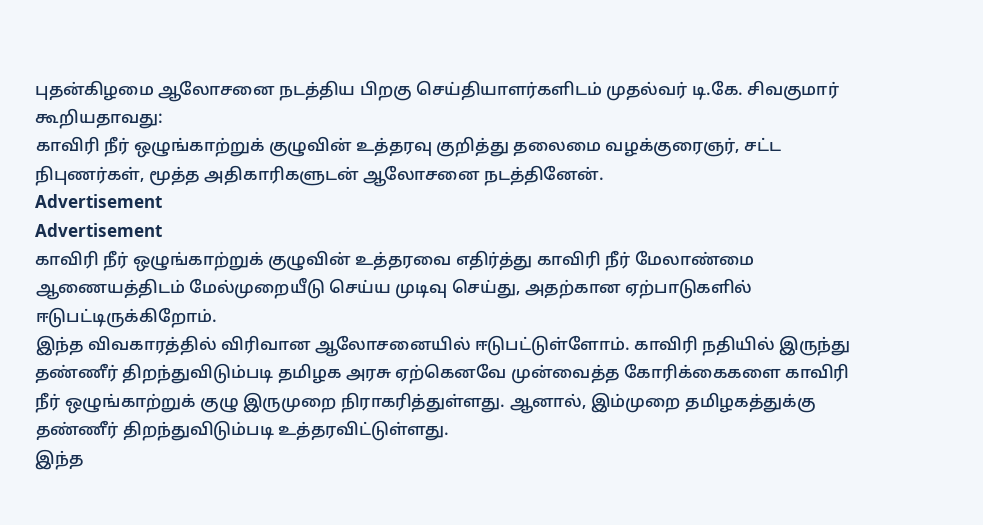புதன்கிழமை ஆலோசனை நடத்திய பிறகு செய்தியாளர்களிடம் முதல்வர் டி.கே. சிவகுமார் கூறியதாவது:
காவிரி நீர் ஒழுங்காற்றுக் குழுவின் உத்தரவு குறித்து தலைமை வழக்குரைஞர், சட்ட நிபுணர்கள், மூத்த அதிகாரிகளுடன் ஆலோசனை நடத்தினேன்.
Advertisement
Advertisement
காவிரி நீர் ஒழுங்காற்றுக் குழுவின் உத்தரவை எதிர்த்து காவிரி நீர் மேலாண்மை ஆணையத்திடம் மேல்முறையீடு செய்ய முடிவு செய்து, அதற்கான ஏற்பாடுகளில் ஈடுபட்டிருக்கிறோம்.
இந்த விவகாரத்தில் விரிவான ஆலோசனையில் ஈடுபட்டுள்ளோம். காவிரி நதியில் இருந்து தண்ணீர் திறந்துவிடும்படி தமிழக அரசு ஏற்கெனவே முன்வைத்த கோரிக்கைகளை காவிரி நீர் ஒழுங்காற்றுக் குழு இருமுறை நிராகரித்துள்ளது. ஆனால், இம்முறை தமிழகத்துக்கு தண்ணீர் திறந்துவிடும்படி உத்தரவிட்டுள்ளது.
இந்த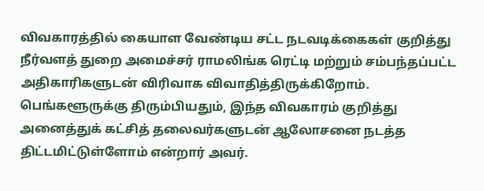விவகாரத்தில் கையாள வேண்டிய சட்ட நடவடிக்கைகள் குறித்து நீர்வளத் துறை அமைச்சர் ராமலிங்க ரெட்டி மற்றும் சம்பந்தப்பட்ட அதிகாரிகளுடன் விரிவாக விவாதித்திருக்கிறோம். பெங்களூருக்கு திரும்பியதும், இந்த விவகாரம் குறித்து அனைத்துக் கட்சித் தலைவர்களுடன் ஆலோசனை நடத்த திட்டமிட்டுள்ளோம் என்றார் அவர்.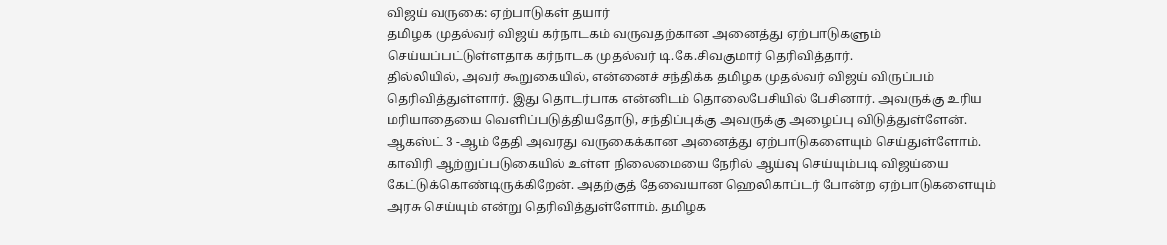விஜய் வருகை: ஏற்பாடுகள் தயார்
தமிழக முதல்வர் விஜய் கர்நாடகம் வருவதற்கான அனைத்து ஏற்பாடுகளும் செய்யப்பட்டுள்ளதாக கர்நாடக முதல்வர் டி.கே.சிவகுமார் தெரிவித்தார்.
தில்லியில், அவர் கூறுகையில், என்னைச் சந்திக்க தமிழக முதல்வர் விஜய் விருப்பம் தெரிவித்துள்ளார். இது தொடர்பாக என்னிடம் தொலைபேசியில் பேசினார். அவருக்கு உரிய மரியாதையை வெளிப்படுத்தியதோடு, சந்திப்புக்கு அவருக்கு அழைப்பு விடுத்துள்ளேன்.
ஆகஸ்ட் 3 -ஆம் தேதி அவரது வருகைக்கான அனைத்து ஏற்பாடுகளையும் செய்துள்ளோம். காவிரி ஆற்றுப்படுகையில் உள்ள நிலைமையை நேரில் ஆய்வு செய்யும்படி விஜய்யை கேட்டுக்கொண்டிருக்கிறேன். அதற்குத் தேவையான ஹெலிகாப்டர் போன்ற ஏற்பாடுகளையும் அரசு செய்யும் என்று தெரிவித்துள்ளோம். தமிழக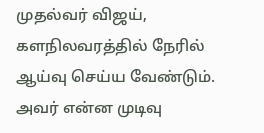முதல்வர் விஜய், களநிலவரத்தில் நேரில் ஆய்வு செய்ய வேண்டும். அவர் என்ன முடிவு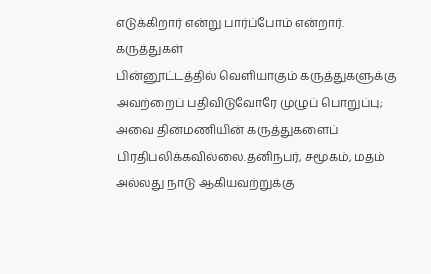எடுக்கிறார் என்று பார்ப்போம் என்றார்.
கருத்துகள்
பின்னூட்டத்தில் வெளியாகும் கருத்துகளுக்கு அவற்றைப் பதிவிடுவோரே முழுப் பொறுப்பு; அவை தினமணியின் கருத்துகளைப் பிரதிபலிக்கவில்லை.தனிநபர், சமூகம், மதம் அல்லது நாடு ஆகியவற்றுக்கு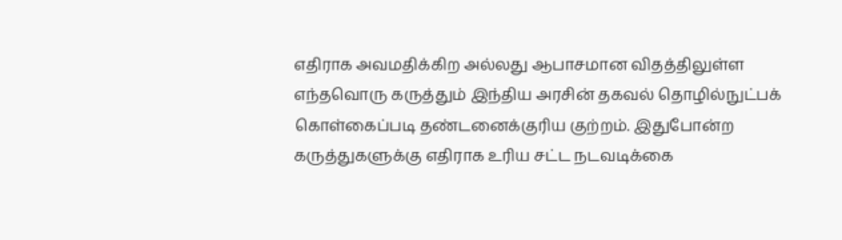எதிராக அவமதிக்கிற அல்லது ஆபாசமான விதத்திலுள்ள எந்தவொரு கருத்தும் இந்திய அரசின் தகவல் தொழில்நுட்பக் கொள்கைப்படி தண்டனைக்குரிய குற்றம். இதுபோன்ற கருத்துகளுக்கு எதிராக உரிய சட்ட நடவடிக்கை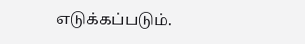எடுக்கப்படும்.